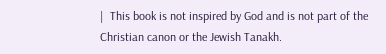|  This book is not inspired by God and is not part of the Christian canon or the Jewish Tanakh.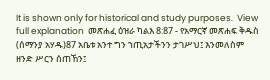It is shown only for historical and study purposes.  View full explanation  መጽሐፈ ዕዝራ ካልእ 8:87 - የአማርኛ መጽሐፍ ቅዱስ (ሰማንያ አሃዱ)87 አቤቱ አንተ ግን ኀጢአታችንን ታገሥህ፤ እንመለስም ዘንድ ሥርን ሰጠኸን፤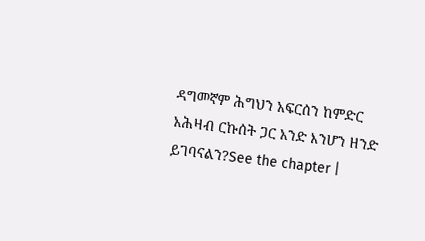ዳግመኛም ሕግህን አፍርሰን ከምድር አሕዛብ ርኩሰት ጋር አንድ እንሆን ዘንድ ይገባናልን?See the chapter |